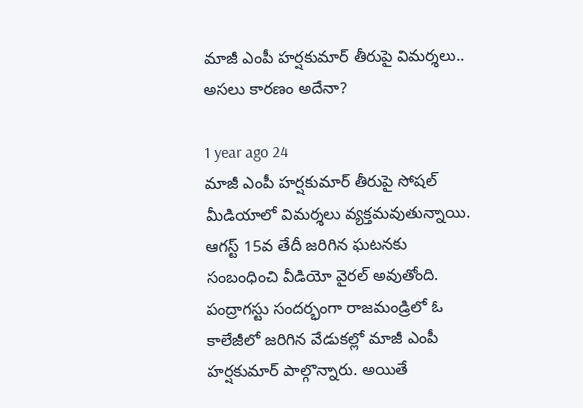మాజీ ఎంపీ హర్షకుమార్ తీరుపై విమర్శలు.. అసలు కారణం అదేనా?

1 year ago 24
మాజీ ఎంపీ హర్షకుమార్ తీరుపై సోషల్ మీడియాలో విమర్శలు వ్యక్తమవుతున్నాయి. ఆగస్ట్ 15వ తేదీ జరిగిన ఘటనకు సంబంధించి వీడియో వైరల్ అవుతోంది. పంద్రాగస్టు సందర్భంగా రాజమండ్రిలో ఓ కాలేజీలో జరిగిన వేడుకల్లో మాజీ ఎంపీ హర్షకుమార్ పాల్గొన్నారు. అయితే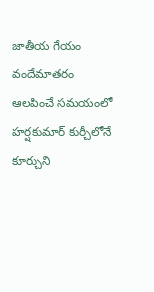జాతీయ గేయం వందేమాతరం ఆలపించే సమయంలో హర్షకుమార్ కుర్చీలోనే కూర్చుని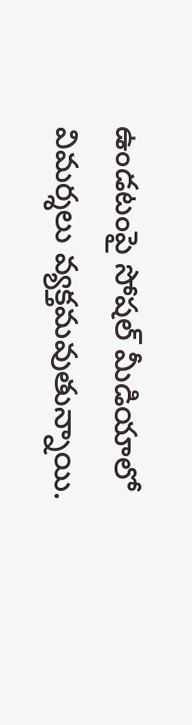ఉండటంపై సోషల్ మీడియాలో విమర్శలు వ్యక్తమవుతున్నాయి.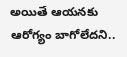అయితే ఆయనకు ఆరోగ్యం బాగోలేదని..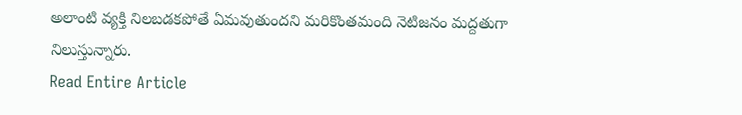అలాంటి వ్యక్తి నిలబడకపోతే ఏమవుతుందని మరికొంతమంది నెటిజనం మద్దతుగా నిలుస్తున్నారు.
Read Entire Article